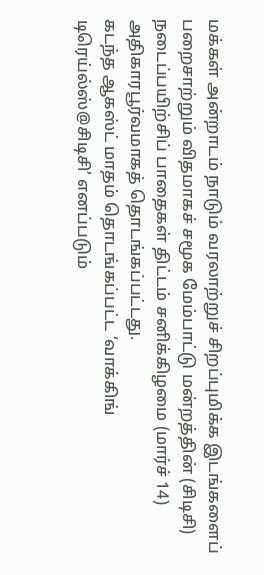மக்கள் அன்றாடம் நாடும் வரலாற்றுச் சிறப்புமிக்க இடங்களைப் பறைசாற்றும் விதமாகச் சமூக மேம்பாட்டு மன்றத்தின் (சிடிசி) நடைப்பயிற்சிப் பாதைகள் திட்டம் சனிக்கிழமை (மார்ச் 14) அதிகாரபூர்வமாகத் தொடங்கப்பட்டது.
கடந்த ஆகஸ்ட் மாதம் தொடங்கப்பட்ட ‘வாக்கிங் டிரெய்ல்ஸ்@சிடிசி’ எனப்படும்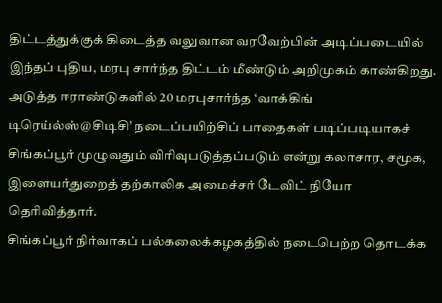திட்டத்துக்குக் கிடைத்த வலுவான வரவேற்பின் அடிப்படையில் இந்தப் புதிய, மரபு சார்ந்த திட்டம் மீண்டும் அறிமுகம் காண்கிறது.
அடுத்த ஈராண்டுகளில் 20 மரபுசார்ந்த ‘வாக்கிங் டிரெய்ல்ஸ்@சிடிசி’ நடைப்பயிற்சிப் பாதைகள் படிப்படியாகச் சிங்கப்பூர் முழுவதும் விரிவுபடுத்தப்படும் என்று கலாசார, சமூக, இளையர்துறைத் தற்காலிக அமைச்சர் டேவிட் நியோ தெரிவித்தார்.
சிங்கப்பூர் நிர்வாகப் பல்கலைக்கழகத்தில் நடைபெற்ற தொடக்க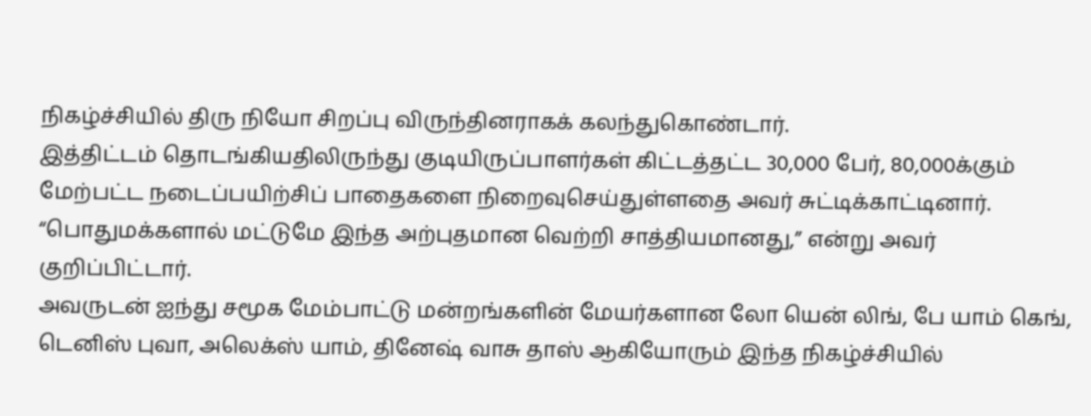நிகழ்ச்சியில் திரு நியோ சிறப்பு விருந்தினராகக் கலந்துகொண்டார்.
இத்திட்டம் தொடங்கியதிலிருந்து குடியிருப்பாளர்கள் கிட்டத்தட்ட 30,000 பேர், 80,000க்கும் மேற்பட்ட நடைப்பயிற்சிப் பாதைகளை நிறைவுசெய்துள்ளதை அவர் சுட்டிக்காட்டினார்.
“பொதுமக்களால் மட்டுமே இந்த அற்புதமான வெற்றி சாத்தியமானது,” என்று அவர் குறிப்பிட்டார்.
அவருடன் ஐந்து சமூக மேம்பாட்டு மன்றங்களின் மேயர்களான லோ யென் லிங், பே யாம் கெங், டெனிஸ் புவா, அலெக்ஸ் யாம், தினேஷ் வாசு தாஸ் ஆகியோரும் இந்த நிகழ்ச்சியில்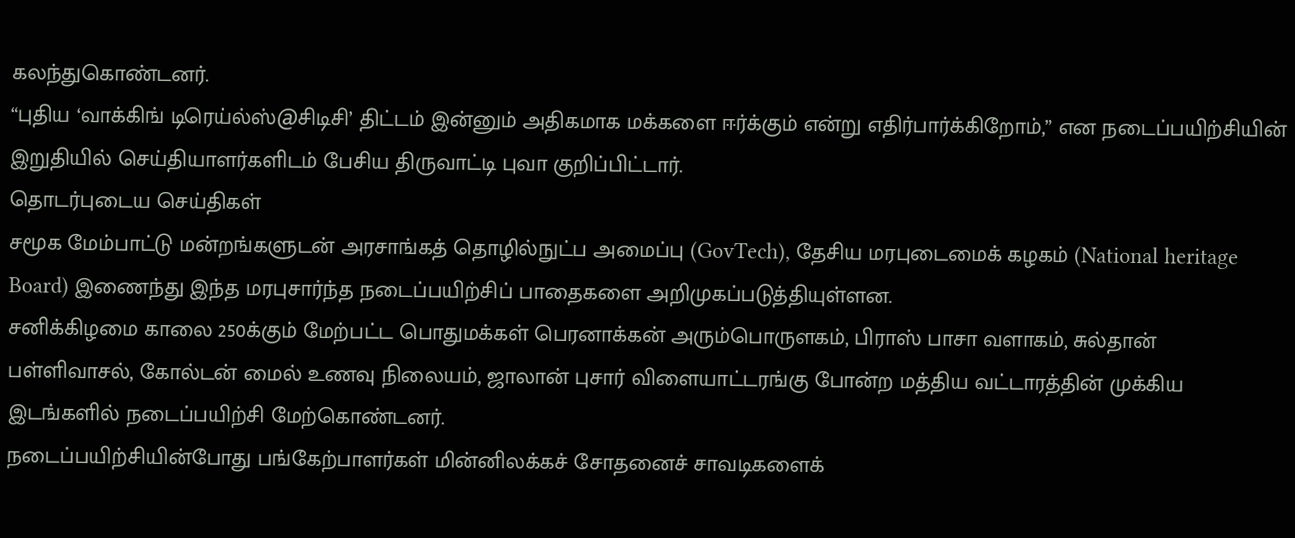கலந்துகொண்டனர்.
“புதிய ‘வாக்கிங் டிரெய்ல்ஸ்@சிடிசி’ திட்டம் இன்னும் அதிகமாக மக்களை ஈர்க்கும் என்று எதிர்பார்க்கிறோம்,” என நடைப்பயிற்சியின் இறுதியில் செய்தியாளர்களிடம் பேசிய திருவாட்டி புவா குறிப்பிட்டார்.
தொடர்புடைய செய்திகள்
சமூக மேம்பாட்டு மன்றங்களுடன் அரசாங்கத் தொழில்நுட்ப அமைப்பு (GovTech), தேசிய மரபுடைமைக் கழகம் (National heritage Board) இணைந்து இந்த மரபுசார்ந்த நடைப்பயிற்சிப் பாதைகளை அறிமுகப்படுத்தியுள்ளன.
சனிக்கிழமை காலை 250க்கும் மேற்பட்ட பொதுமக்கள் பெரனாக்கன் அரும்பொருளகம், பிராஸ் பாசா வளாகம், சுல்தான் பள்ளிவாசல், கோல்டன் மைல் உணவு நிலையம், ஜாலான் புசார் விளையாட்டரங்கு போன்ற மத்திய வட்டாரத்தின் முக்கிய இடங்களில் நடைப்பயிற்சி மேற்கொண்டனர்.
நடைப்பயிற்சியின்போது பங்கேற்பாளர்கள் மின்னிலக்கச் சோதனைச் சாவடிகளைக்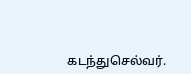கடந்துசெல்வர்.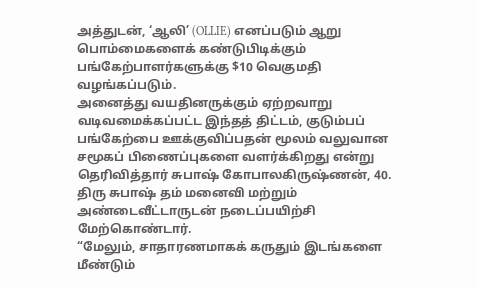அத்துடன், ‘ஆலி’ (OLLIE) எனப்படும் ஆறு பொம்மைகளைக் கண்டுபிடிக்கும் பங்கேற்பாளர்களுக்கு $10 வெகுமதி வழங்கப்படும்.
அனைத்து வயதினருக்கும் ஏற்றவாறு வடிவமைக்கப்பட்ட இந்தத் திட்டம், குடும்பப் பங்கேற்பை ஊக்குவிப்பதன் மூலம் வலுவான சமூகப் பிணைப்புகளை வளர்க்கிறது என்று தெரிவித்தார் சுபாஷ் கோபாலகிருஷ்ணன், 40.
திரு சுபாஷ் தம் மனைவி மற்றும் அண்டைவீட்டாருடன் நடைப்பயிற்சி மேற்கொண்டார்.
“மேலும், சாதாரணமாகக் கருதும் இடங்களை மீண்டும்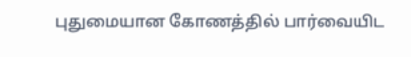புதுமையான கோணத்தில் பார்வையிட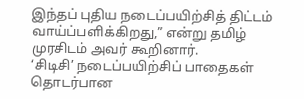இந்தப் புதிய நடைப்பயிற்சித் திட்டம் வாய்ப்பளிக்கிறது,” என்று தமிழ் முரசிடம் அவர் கூறினார்.
‘சிடிசி’ நடைப்பயிற்சிப் பாதைகள் தொடர்பான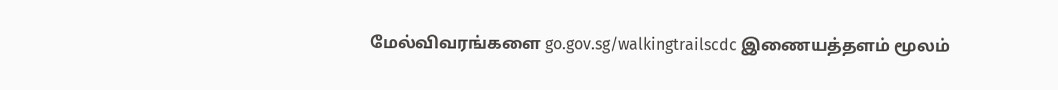மேல்விவரங்களை go.gov.sg/walkingtrailscdc இணையத்தளம் மூலம்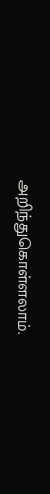அறிந்துகொள்ளலாம்.